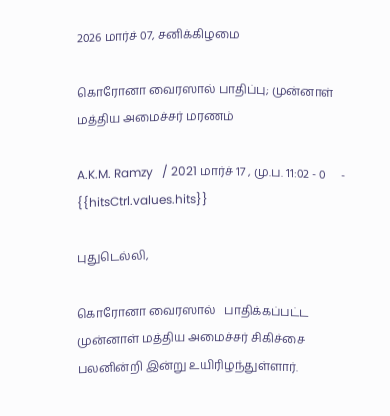2026 மார்ச் 07, சனிக்கிழமை

கொரோனா வைரஸால் பாதிப்பு; முன்னாள் மத்திய அமைச்சர் மரணம்

A.K.M. Ramzy   / 2021 மார்ச் 17 , மு.ப. 11:02 - 0     - {{hitsCtrl.values.hits}}

புதுடெல்லி,

கொரோனா வைரஸால்   பாதிக்கப்பட்ட முன்னாள் மத்திய அமைச்சர் சிகிச்சை பலனின்றி இன்று உயிரிழந்துள்ளார்.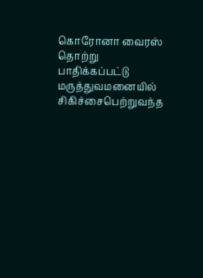கொரோனா வைரஸ் தொற்று பாதிக்கப்பட்டு மருத்துவமனையில் சிகிச்சைபெற்றுவந்த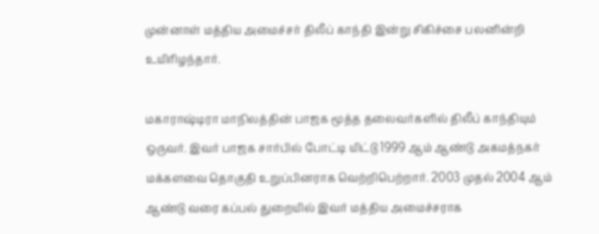முன்னாள் மத்திய அமைச்சர் திலீப் காந்தி இன்று சிகிச்சை பலனின்றி உயிரிழந்தார்.

மகாராஷ்டிரா மாநிலத்தின் பாஜக மூத்த தலைவர்களில் திலீப் காந்தியும் ஒருவர். இவர் பாஜக சார்பில் போட்டி யிட்டு 1999 ஆம் ஆண்டு அகமத்நகர் மக்களவை தொகுதி உறுப்பினராக வெற்றிபெற்றார். 2003 முதல் 2004 ஆம் ஆண்டு வரை கப்பல் துறையில் இவர் மத்திய அமைச்சராக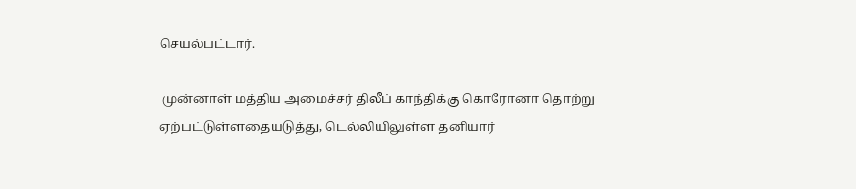செயல்பட்டார்.

 முன்னாள் மத்திய அமைச்சர் திலீப் காந்திக்கு கொரோனா தொற்று ஏற்பட்டுள்ளதையடுத்து, டெல்லியிலுள்ள தனியார்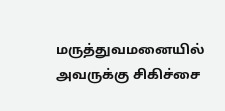மருத்துவமனையில் அவருக்கு சிகிச்சை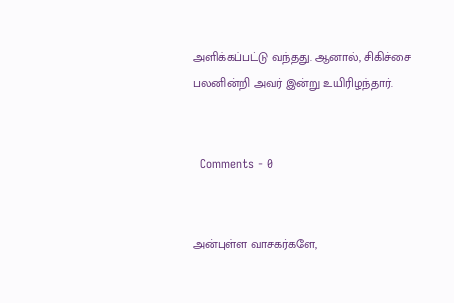அளிக்கப்பட்டு வந்தது. ஆனால், சிகிச்சை பலனின்றி அவர் இன்று உயிரிழந்தார்.


  Comments - 0


அன்புள்ள வாசகர்களே,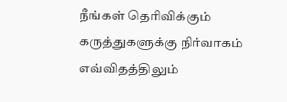நீங்கள் தெரிவிக்கும் கருத்துகளுக்கு நிர்வாகம் எவ்விதத்திலும்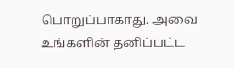பொறுப்பாகாது. அவை உங்களின் தனிப்பட்ட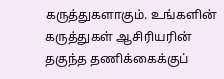கருத்துகளாகும். உங்களின் கருத்துகள் ஆசிரியரின் தகுந்த தணிக்கைக்குப்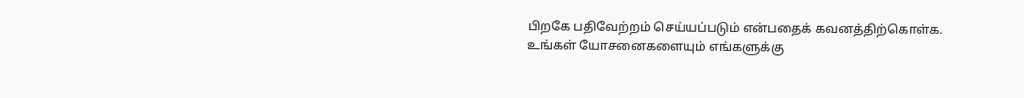பிறகே பதிவேற்றம் செய்யப்படும் என்பதைக் கவனத்திற்கொள்க. உங்கள் யோசனைகளையும் எங்களுக்கு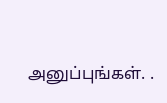அனுப்புங்கள். .